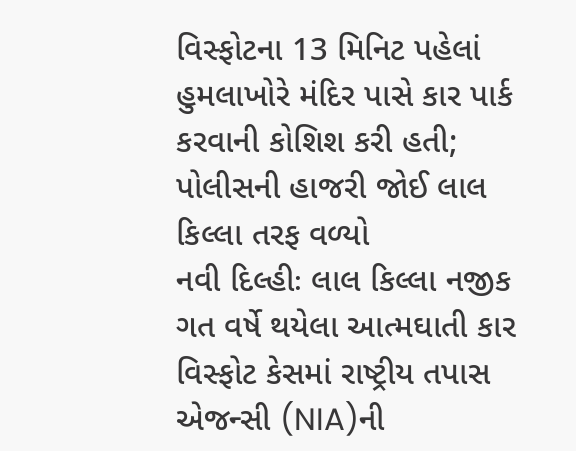વિસ્ફોટના 13 મિનિટ પહેલાં હુમલાખોરે મંદિર પાસે કાર પાર્ક કરવાની કોશિશ કરી હતી; પોલીસની હાજરી જોઈ લાલ કિલ્લા તરફ વળ્યો
નવી દિલ્હીઃ લાલ કિલ્લા નજીક ગત વર્ષે થયેલા આત્મઘાતી કાર વિસ્ફોટ કેસમાં રાષ્ટ્રીય તપાસ એજન્સી (NIA)ની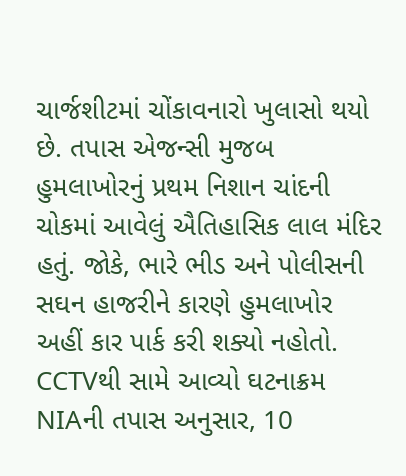ચાર્જશીટમાં ચોંકાવનારો ખુલાસો થયો છે. તપાસ એજન્સી મુજબ હુમલાખોરનું પ્રથમ નિશાન ચાંદની ચોકમાં આવેલું ઐતિહાસિક લાલ મંદિર હતું. જોકે, ભારે ભીડ અને પોલીસની સઘન હાજરીને કારણે હુમલાખોર અહીં કાર પાર્ક કરી શક્યો નહોતો.
CCTVથી સામે આવ્યો ઘટનાક્રમ
NIAની તપાસ અનુસાર, 10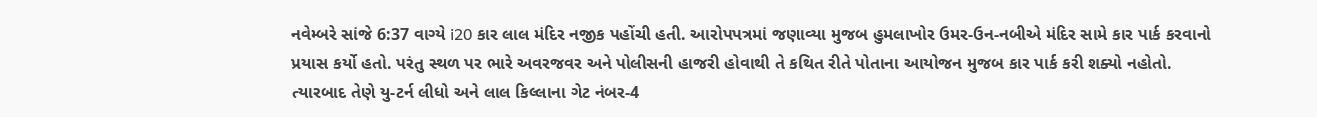નવેમ્બરે સાંજે 6:37 વાગ્યે i20 કાર લાલ મંદિર નજીક પહોંચી હતી. આરોપપત્રમાં જણાવ્યા મુજબ હુમલાખોર ઉમર-ઉન-નબીએ મંદિર સામે કાર પાર્ક કરવાનો પ્રયાસ કર્યો હતો. પરંતુ સ્થળ પર ભારે અવરજવર અને પોલીસની હાજરી હોવાથી તે કથિત રીતે પોતાના આયોજન મુજબ કાર પાર્ક કરી શક્યો નહોતો.
ત્યારબાદ તેણે યુ-ટર્ન લીધો અને લાલ કિલ્લાના ગેટ નંબર-4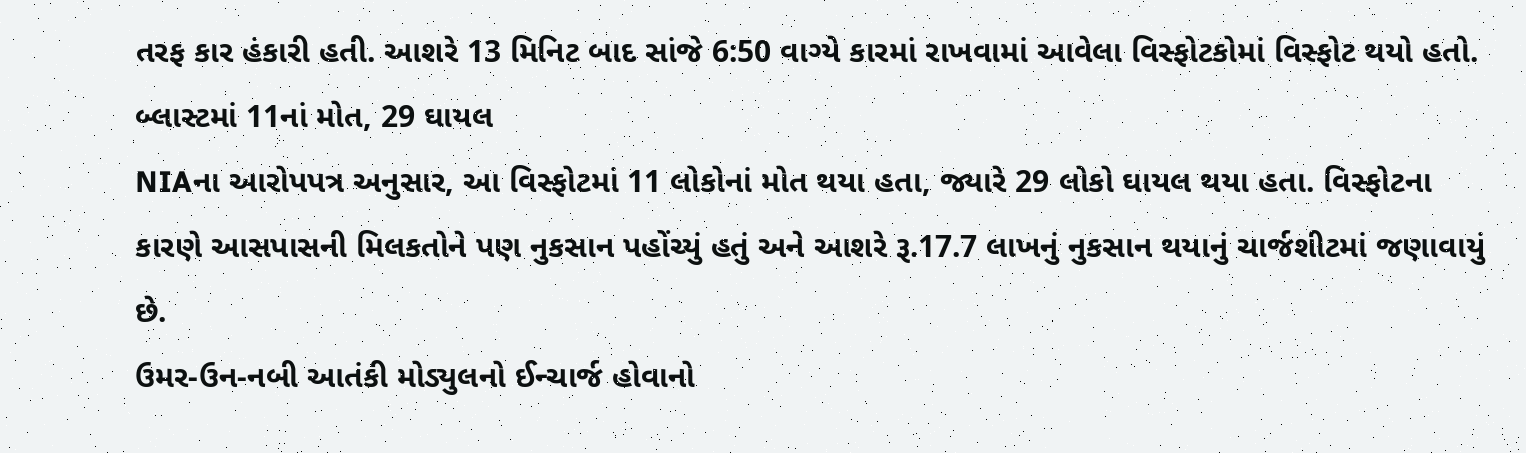તરફ કાર હંકારી હતી. આશરે 13 મિનિટ બાદ સાંજે 6:50 વાગ્યે કારમાં રાખવામાં આવેલા વિસ્ફોટકોમાં વિસ્ફોટ થયો હતો.
બ્લાસ્ટમાં 11નાં મોત, 29 ઘાયલ
NIAના આરોપપત્ર અનુસાર, આ વિસ્ફોટમાં 11 લોકોનાં મોત થયા હતા, જ્યારે 29 લોકો ઘાયલ થયા હતા. વિસ્ફોટના કારણે આસપાસની મિલકતોને પણ નુકસાન પહોંચ્યું હતું અને આશરે રૂ.17.7 લાખનું નુકસાન થયાનું ચાર્જશીટમાં જણાવાયું છે.
ઉમર-ઉન-નબી આતંકી મોડ્યુલનો ઈન્ચાર્જ હોવાનો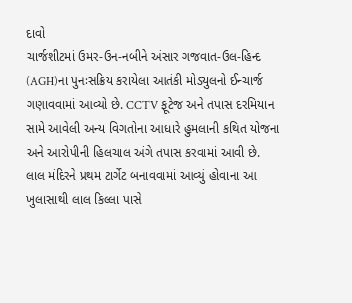દાવો
ચાર્જશીટમાં ઉમર-ઉન-નબીને અંસાર ગજવાત-ઉલ-હિન્દ (AGH)ના પુનઃસક્રિય કરાયેલા આતંકી મોડ્યુલનો ઈન્ચાર્જ ગણાવવામાં આવ્યો છે. CCTV ફૂટેજ અને તપાસ દરમિયાન સામે આવેલી અન્ય વિગતોના આધારે હુમલાની કથિત યોજના અને આરોપીની હિલચાલ અંગે તપાસ કરવામાં આવી છે.
લાલ મંદિરને પ્રથમ ટાર્ગેટ બનાવવામાં આવ્યું હોવાના આ ખુલાસાથી લાલ કિલ્લા પાસે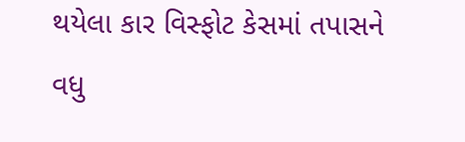થયેલા કાર વિસ્ફોટ કેસમાં તપાસને વધુ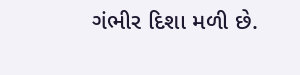ગંભીર દિશા મળી છે.